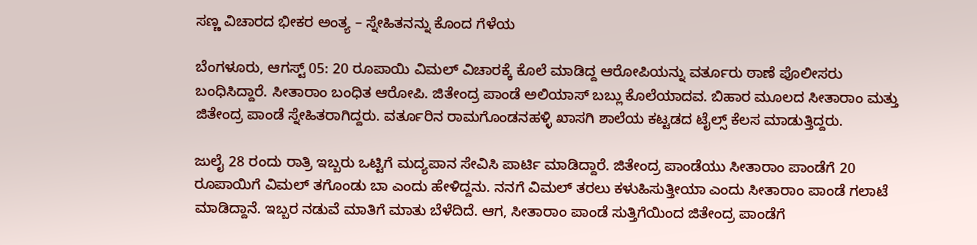ಸಣ್ಣ ವಿಚಾರದ ಭೀಕರ ಅಂತ್ಯ – ಸ್ನೇಹಿತನನ್ನು ಕೊಂದ ಗೆಳೆಯ

ಬೆಂಗಳೂರು, ಆಗಸ್ಟ್ 05: 20 ರೂಪಾಯಿ ವಿಮಲ್ ವಿಚಾರಕ್ಕೆ ಕೊಲೆ ಮಾಡಿದ್ದ ಆರೋಪಿಯನ್ನು ವರ್ತೂರು ಠಾಣೆ ಪೊಲೀಸರು ಬಂಧಿಸಿದ್ದಾರೆ. ಸೀತಾರಾಂ ಬಂಧಿತ ಆರೋಪಿ. ಜಿತೇಂದ್ರ ಪಾಂಡೆ ಅಲಿಯಾಸ್ ಬಬ್ಲು ಕೊಲೆಯಾದವ. ಬಿಹಾರ ಮೂಲದ ಸೀತಾರಾಂ ಮತ್ತು ಜಿತೇಂದ್ರ ಪಾಂಡೆ ಸ್ನೇಹಿತರಾಗಿದ್ದರು. ವರ್ತೂರಿನ‌ ರಾಮಗೊಂಡನಹಳ್ಳಿ ಖಾಸಗಿ ಶಾಲೆಯ ಕಟ್ಟಡದ ಟೈಲ್ಸ್ ಕೆಲಸ ಮಾಡುತ್ತಿದ್ದರು.

ಜುಲೈ 28 ರಂದು ರಾತ್ರಿ ಇಬ್ಬರು ಒಟ್ಟಿಗೆ ಮದ್ಯಪಾನ ಸೇವಿಸಿ ಪಾರ್ಟಿ ಮಾಡಿದ್ದಾರೆ. ಜಿತೇಂದ್ರ ಪಾಂಡೆಯು ಸೀತಾರಾಂ ಪಾಂಡೆಗೆ 20 ರೂಪಾಯಿಗೆ ವಿಮಲ್ ತಗೊಂಡು ಬಾ ಎಂದು ಹೇಳಿದ್ದನು. ನನಗೆ ವಿಮಲ್ ತರಲು ಕಳುಹಿಸುತ್ತೀಯಾ ಎಂದು ಸೀತಾರಾಂ ಪಾಂಡೆ ಗಲಾಟೆ ಮಾಡಿದ್ದಾನೆ. ಇಬ್ಬರ ನಡುವೆ ಮಾತಿಗೆ ಮಾತು ಬೆಳೆದಿದೆ. ಆಗ, ಸೀತಾರಾಂ ಪಾಂಡೆ ಸುತ್ತಿಗೆಯಿಂದ ಜಿತೇಂದ್ರ ಪಾಂಡೆಗೆ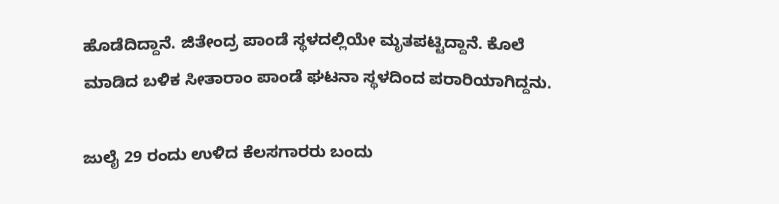ಹೊಡೆದಿದ್ದಾನೆ. ಜಿತೇಂದ್ರ ಪಾಂಡೆ ಸ್ಥಳದಲ್ಲಿಯೇ ಮೃತಪಟ್ಟಿದ್ದಾನೆ. ಕೊಲೆ ಮಾಡಿದ ಬಳಿಕ ಸೀತಾರಾಂ ಪಾಂಡೆ ಘಟನಾ ಸ್ಥಳದಿಂದ ಪರಾರಿಯಾಗಿದ್ದನು.

ಜುಲೈ 29 ರಂದು ಉಳಿದ ಕೆಲಸಗಾರರು ಬಂದು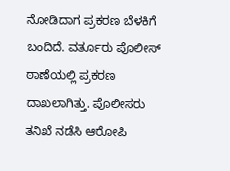ನೋಡಿದಾಗ ಪ್ರಕರಣ ಬೆಳಕಿಗೆ ಬಂದಿದೆ. ವರ್ತೂರು ಪೊಲೀಸ್ ಠಾಣೆಯಲ್ಲಿ ಪ್ರಕರಣ ದಾಖಲಾಗಿತ್ತು. ಪೊಲೀಸರು ತನಿಖೆ ನಡೆಸಿ ಆರೋಪಿ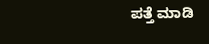ಪತ್ತೆ ಮಾಡಿ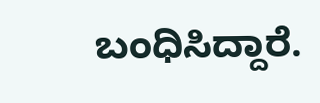ಬಂಧಿಸಿದ್ದಾರೆ.